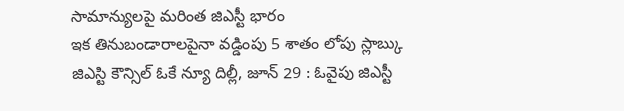సామాన్యులపై మరింత జిఎస్టీ భారం
ఇక తినుబండారాలపైనా వడ్డింపు 5 శాతం లోపు స్లాబ్కు జిఎస్టి కౌన్సిల్ ఓకే న్యూ దిల్లీ, జూన్ 29 : ఓవైపు జిఎస్టీ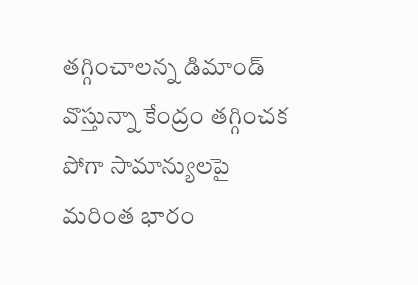తగ్గించాలన్న డిమాండ్ వొస్తున్నా కేంద్రం తగ్గించక పోగా సామాన్యులపై మరింత భారం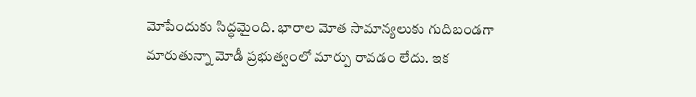మోపేందుకు సిద్ధమైంది. భారాల మోత సామాన్యలుకు గుదిబండగా మారుతున్నా మోడీ ప్రభుత్వంలో మార్పు రావడం లేదు. ఇక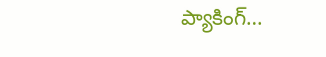ప్యాకింగ్…